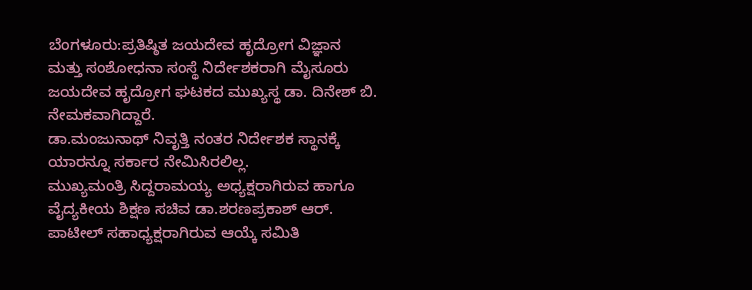ಬೆಂಗಳೂರು:ಪ್ರತಿಷ್ಠಿತ ಜಯದೇವ ಹೃದ್ರೋಗ ವಿಜ್ಞಾನ ಮತ್ತು ಸಂಶೋಧನಾ ಸಂಸ್ಥೆ ನಿರ್ದೇಶಕರಾಗಿ ಮೈಸೂರು ಜಯದೇವ ಹೃದ್ರೋಗ ಘಟಕದ ಮುಖ್ಯಸ್ಥ ಡಾ. ದಿನೇಶ್ ಬಿ. ನೇಮಕವಾಗಿದ್ದಾರೆ.
ಡಾ.ಮಂಜುನಾಥ್ ನಿವೃತ್ತಿ ನಂತರ ನಿರ್ದೇಶಕ ಸ್ಥಾನಕ್ಕೆ ಯಾರನ್ನೂ ಸರ್ಕಾರ ನೇಮಿಸಿರಲಿಲ್ಲ.
ಮುಖ್ಯಮಂತ್ರಿ ಸಿದ್ದರಾಮಯ್ಯ ಅಧ್ಯಕ್ಷರಾಗಿರುವ ಹಾಗೂ ವೈದ್ಯಕೀಯ ಶಿಕ್ಷಣ ಸಚಿವ ಡಾ.ಶರಣಪ್ರಕಾಶ್ ಆರ್. ಪಾಟೀಲ್ ಸಹಾಧ್ಯಕ್ಷರಾಗಿರುವ ಆಯ್ಕೆ ಸಮಿತಿ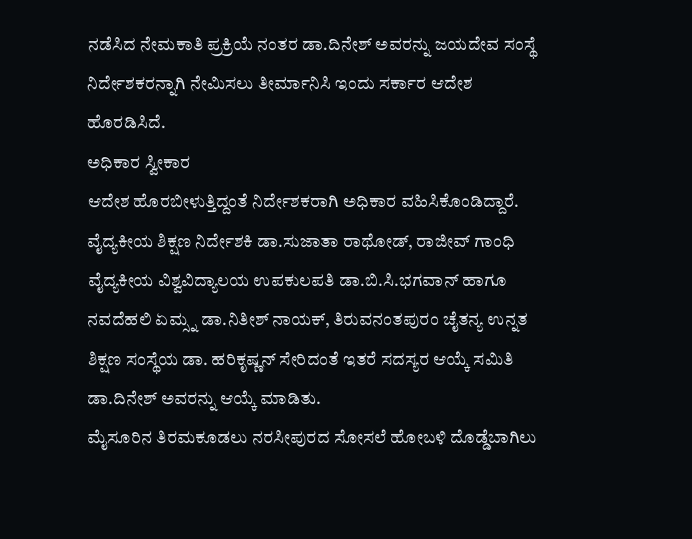ನಡೆಸಿದ ನೇಮಕಾತಿ ಪ್ರಕ್ರಿಯೆ ನಂತರ ಡಾ.ದಿನೇಶ್ ಅವರನ್ನು ಜಯದೇವ ಸಂಸ್ಥೆ ನಿರ್ದೇಶಕರನ್ನಾಗಿ ನೇಮಿಸಲು ತೀರ್ಮಾನಿಸಿ ಇಂದು ಸರ್ಕಾರ ಆದೇಶ ಹೊರಡಿಸಿದೆ.
ಅಧಿಕಾರ ಸ್ವೀಕಾರ
ಆದೇಶ ಹೊರಬೀಳುತ್ತಿದ್ದಂತೆ ನಿರ್ದೇಶಕರಾಗಿ ಅಧಿಕಾರ ವಹಿಸಿಕೊಂಡಿದ್ದಾರೆ.
ವೈದ್ಯಕೀಯ ಶಿಕ್ಷಣ ನಿರ್ದೇಶಕಿ ಡಾ.ಸುಜಾತಾ ರಾಥೋಡ್, ರಾಜೀವ್ ಗಾಂಧಿ ವೈದ್ಯಕೀಯ ವಿಶ್ವವಿದ್ಯಾಲಯ ಉಪಕುಲಪತಿ ಡಾ.ಬಿ.ಸಿ.ಭಗವಾನ್ ಹಾಗೂ ನವದೆಹಲಿ ಏಮ್ಸ್ನ ಡಾ.ನಿತೀಶ್ ನಾಯಕ್, ತಿರುವನಂತಪುರಂ ಚೈತನ್ಯ ಉನ್ನತ ಶಿಕ್ಷಣ ಸಂಸ್ಥೆಯ ಡಾ. ಹರಿಕೃಷ್ಣನ್ ಸೇರಿದಂತೆ ಇತರೆ ಸದಸ್ಯರ ಆಯ್ಕೆ ಸಮಿತಿ ಡಾ.ದಿನೇಶ್ ಅವರನ್ನು ಆಯ್ಕೆ ಮಾಡಿತು.
ಮೈಸೂರಿನ ತಿರಮಕೂಡಲು ನರಸೀಪುರದ ಸೋಸಲೆ ಹೋಬಳಿ ದೊಡ್ಡೆಬಾಗಿಲು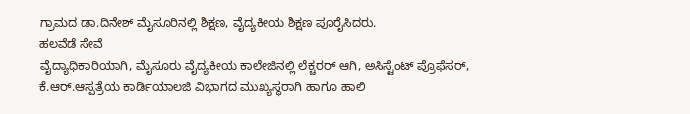ಗ್ರಾಮದ ಡಾ.ದಿನೇಶ್ ಮೈಸೂರಿನಲ್ಲಿ ಶಿಕ್ಷಣ, ವೈದ್ಯಕೀಯ ಶಿಕ್ಷಣ ಪೂರೈಸಿದರು.
ಹಲವೆಡೆ ಸೇವೆ
ವೈದ್ಯಾಧಿಕಾರಿಯಾಗಿ, ಮೈಸೂರು ವೈದ್ಯಕೀಯ ಕಾಲೇಜಿನಲ್ಲಿ ಲೆಕ್ಚರರ್ ಆಗಿ, ಅಸಿಸ್ಟೆಂಟ್ ಪ್ರೊಫೆಸರ್, ಕೆ.ಆರ್.ಆಸ್ಪತ್ರೆಯ ಕಾರ್ಡಿಯಾಲಜಿ ವಿಭಾಗದ ಮುಖ್ಯಸ್ಥರಾಗಿ ಹಾಗೂ ಹಾಲಿ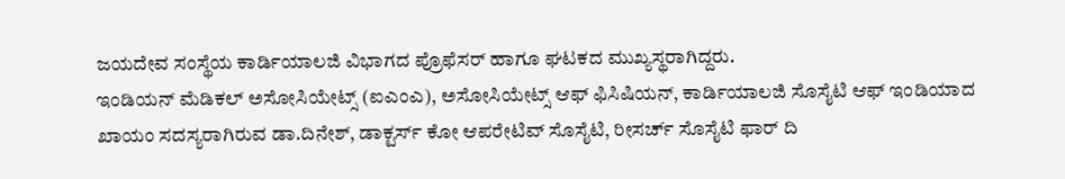ಜಯದೇವ ಸಂಸ್ಥೆಯ ಕಾರ್ಡಿಯಾಲಜಿ ವಿಭಾಗದ ಪ್ರೊಫೆಸರ್ ಹಾಗೂ ಘಟಕದ ಮುಖ್ಯಸ್ಥರಾಗಿದ್ದರು.
ಇಂಡಿಯನ್ ಮೆಡಿಕಲ್ ಅಸೋಸಿಯೇಟ್ಸ್ (ಐಎಂಎ), ಅಸೋಸಿಯೇಟ್ಸ್ ಆಫ್ ಫಿಸಿಷಿಯನ್, ಕಾರ್ಡಿಯಾಲಜಿ ಸೊಸೈಟಿ ಆಫ್ ಇಂಡಿಯಾದ ಖಾಯಂ ಸದಸ್ಯರಾಗಿರುವ ಡಾ.ದಿನೇಶ್, ಡಾಕ್ಟರ್ಸ್ ಕೋ ಆಪರೇಟಿವ್ ಸೊಸೈಟಿ, ರೀಸರ್ಚ್ ಸೊಸೈಟಿ ಫಾರ್ ದಿ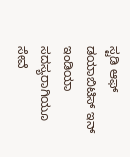ಸ್ಟಡಿ ಆಫ್ ಡಯಾಬಿಟಿಸ್ ಇನ್ ಇಂಡಿಯಾ ಸದಸ್ಯರಾಗಿಯೂ ಸೇವೆ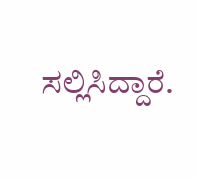ಸಲ್ಲಿಸಿದ್ದಾರೆ.